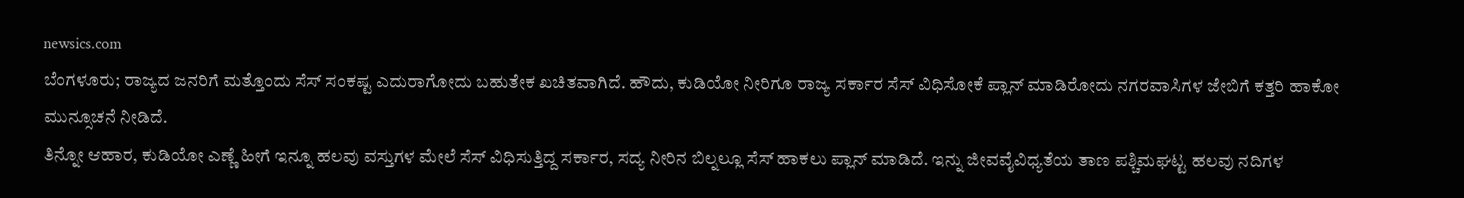newsics.com
ಬೆಂಗಳೂರು; ರಾಜ್ಯದ ಜನರಿಗೆ ಮತ್ತೊಂದು ಸೆಸ್ ಸಂಕಷ್ಟ ಎದುರಾಗೋದು ಬಹುತೇಕ ಖಚಿತವಾಗಿದೆ. ಹೌದು, ಕುಡಿಯೋ ನೀರಿಗೂ ರಾಜ್ಯ ಸರ್ಕಾರ ಸೆಸ್ ವಿಧಿಸೋಕೆ ಪ್ಲಾನ್ ಮಾಡಿರೋದು ನಗರವಾಸಿಗಳ ಜೇಬಿಗೆ ಕತ್ತರಿ ಹಾಕೋ ಮುನ್ಸೂಚನೆ ನೀಡಿದೆ.
ತಿನ್ನೋ ಆಹಾರ, ಕುಡಿಯೋ ಎಣ್ಣೆ ಹೀಗೆ ಇನ್ನೂ ಹಲವು ವಸ್ತುಗಳ ಮೇಲೆ ಸೆಸ್ ವಿಧಿಸುತ್ತಿದ್ದ ಸರ್ಕಾರ, ಸದ್ಯ ನೀರಿನ ಬಿಲ್ನಲ್ಲೂ ಸೆಸ್ ಹಾಕಲು ಪ್ಲಾನ್ ಮಾಡಿದೆ. ಇನ್ನು ಜೀವವೈವಿಧ್ಯತೆಯ ತಾಣ ಪಶ್ಚಿಮಘಟ್ಟ ಹಲವು ನದಿಗಳ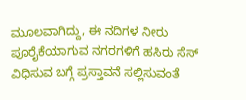ಮೂಲವಾಗಿದ್ದು, ಈ ನದಿಗಳ ನೀರು ಪೂರೈಕೆಯಾಗುವ ನಗರಗಳಿಗೆ ಹಸಿರು ಸೆಸ್ ವಿಧಿಸುವ ಬಗ್ಗೆ ಪ್ರಸ್ತಾವನೆ ಸಲ್ಲಿಸುವಂತೆ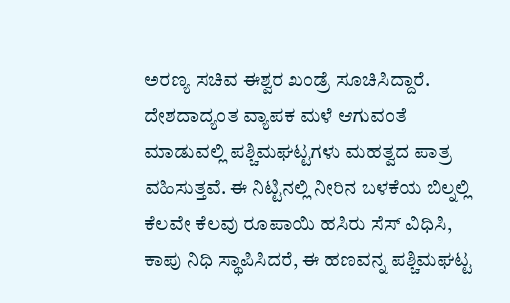ಅರಣ್ಯ ಸಚಿವ ಈಶ್ವರ ಖಂಡ್ರೆ ಸೂಚಿಸಿದ್ದಾರೆ.
ದೇಶದಾದ್ಯಂತ ವ್ಯಾಪಕ ಮಳೆ ಆಗುವಂತೆ ಮಾಡುವಲ್ಲಿ ಪಶ್ಚಿಮಘಟ್ಟಗಳು ಮಹತ್ವದ ಪಾತ್ರ ವಹಿಸುತ್ತವೆ. ಈ ನಿಟ್ಟಿನಲ್ಲಿ ನೀರಿನ ಬಳಕೆಯ ಬಿಲ್ನಲ್ಲಿ ಕೆಲವೇ ಕೆಲವು ರೂಪಾಯಿ ಹಸಿರು ಸೆಸ್ ವಿಧಿಸಿ, ಕಾಪು ನಿಧಿ ಸ್ಥಾಪಿಸಿದರೆ, ಈ ಹಣವನ್ನ ಪಶ್ಚಿಮಘಟ್ಟ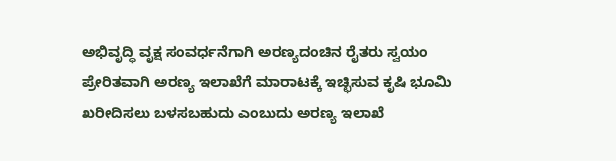ಅಭಿವೃದ್ಧಿ ವೃಕ್ಷ ಸಂವರ್ಧನೆಗಾಗಿ ಅರಣ್ಯದಂಚಿನ ರೈತರು ಸ್ವಯಂ ಪ್ರೇರಿತವಾಗಿ ಅರಣ್ಯ ಇಲಾಖೆಗೆ ಮಾರಾಟಕ್ಕೆ ಇಚ್ಛಿಸುವ ಕೃಷಿ ಭೂಮಿ ಖರೀದಿಸಲು ಬಳಸಬಹುದು ಎಂಬುದು ಅರಣ್ಯ ಇಲಾಖೆ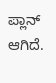ಪ್ಲಾನ್ ಆಗಿದೆ.